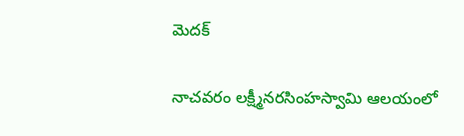మెదక్

నాచవరం లక్ష్మీనరసింహస్వామి ఆలయంలో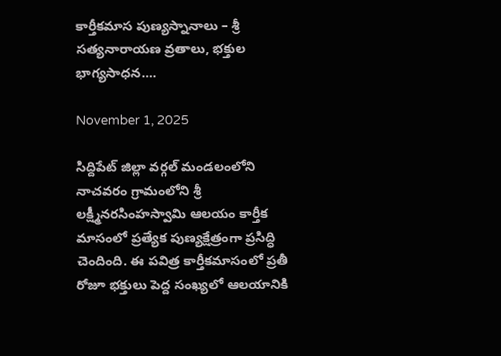కార్తీకమాస పుణ్యస్నానాలు – శ్రీ సత్యనారాయణ వ్రతాలు, భక్తుల భాగ్యసాధన….

November 1, 2025

సిద్దిపేట్ జిల్లా వర్గల్ మండలంలోని నాచవరం గ్రామంలోని శ్రీ లక్ష్మీనరసింహస్వామి ఆలయం కార్తీక మాసంలో ప్రత్యేక పుణ్యక్షేత్రంగా ప్రసిద్ధి చెందింది. ఈ పవిత్ర కార్తీకమాసంలో ప్రతీ రోజూ భక్తులు పెద్ద సంఖ్యలో ఆలయానికి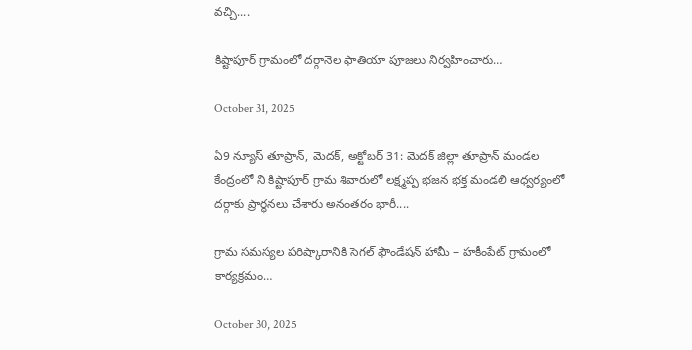వచ్చి....

కిష్టాపూర్ గ్రామంలో దర్గానెల ఫాతియా పూజలు నిర్వహించారు…

October 31, 2025

ఏ9 న్యూస్ తూప్రాన్, మెదక్, అక్టోబర్ 31: మెదక్ జిల్లా తూప్రాన్ మండల కేంద్రంలో ని కిష్టాపూర్ గ్రామ శివారులో లక్ష్మప్ప భజన భక్త మండలి ఆధ్వర్యంలో దర్గాకు ప్రార్థనలు చేశారు అనంతరం భారీ....

గ్రామ సమస్యల పరిష్కారానికి సెగల్ ఫౌండేషన్ హామీ – హకీంపేట్ గ్రామంలో కార్యక్రమం…

October 30, 2025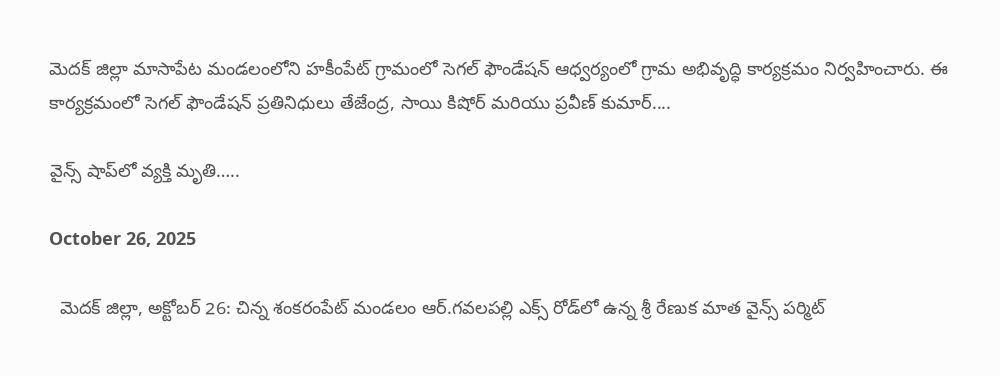మెదక్ జిల్లా మాసాపేట మండలంలోని హకీంపేట్ గ్రామంలో సెగల్ ఫౌండేషన్ ఆధ్వర్యంలో గ్రామ అభివృద్ధి కార్యక్రమం నిర్వహించారు. ఈ కార్యక్రమంలో సెగల్ ఫౌండేషన్ ప్రతినిధులు తేజేంద్ర, సాయి కిషోర్ మరియు ప్రవీణ్ కుమార్....

వైన్స్‌ షాప్‌లో వ్యక్తి మృతి…..

October 26, 2025

  మెదక్ జిల్లా, అక్టోబర్ 26: చిన్న శంకరంపేట్ మండలం ఆర్.గవలపల్లి ఎక్స్‌ రోడ్‌లో ఉన్న శ్రీ రేణుక మాత వైన్స్ పర్మిట్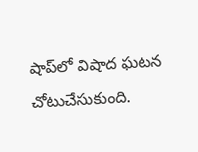షాప్‌లో విషాద ఘటన చోటుచేసుకుంది.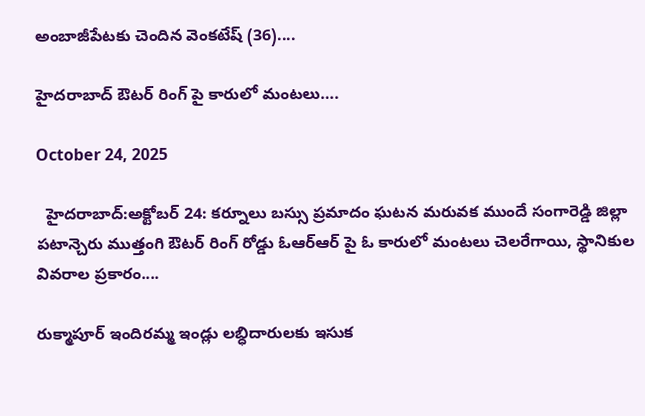అంబాజీపేటకు చెందిన వెంకటేష్‌ (36)....

హైదరాబాద్ ఔటర్ రింగ్ పై కారులో మంటలు….

October 24, 2025

  హైదరాబాద్:అక్టోబర్ 24: కర్నూలు బస్సు ప్రమాదం ఘటన మరువక ముందే సంగారెడ్డి జిల్లా పటాన్చెరు ముత్తంగి ఔటర్ రింగ్ రోడ్డు ఓఆర్‌ఆర్‌ పై ఓ కారులో మంటలు చెలరేగాయి, స్థానికుల వివరాల ప్రకారం....

రుక్మాపూర్ ఇందిరమ్మ ఇండ్లు లబ్ధిదారులకు ఇసుక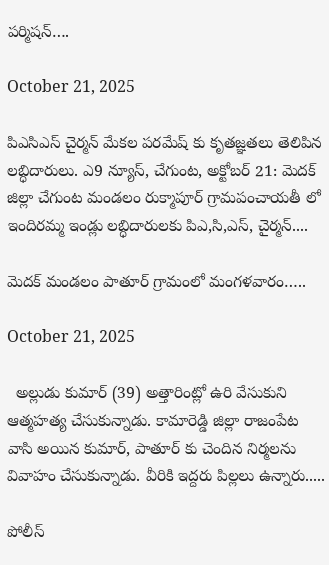పర్మిషన్….

October 21, 2025

పిఎసిఎస్ చైర్మన్ మేకల పరమేష్ కు కృతజ్ఞతలు తెలిపిన లబ్ధిదారులు. ఎ9 న్యూస్, చేగుంట, అక్టోబర్ 21: మెదక్ జిల్లా చేగుంట మండలం రుక్మాపూర్ గ్రామపంచాయతీ లో ఇందిరమ్మ ఇండ్లు లబ్ధిదారులకు పిఎ,సి,ఎస్, చైర్మన్....

మెదక్ మండలం పాతూర్ గ్రామంలో మంగళవారం…..

October 21, 2025

  అల్లుడు కుమార్ (39) అత్తారింట్లో ఉరి వేసుకుని ఆత్మహత్య చేసుకున్నాడు. కామారెడ్డి జిల్లా రాజంపేట వాసి అయిన కుమార్, పాతూర్ కు చెందిన నిర్మలను వివాహం చేసుకున్నాడు. వీరికి ఇద్దరు పిల్లలు ఉన్నారు.....

పోలీస్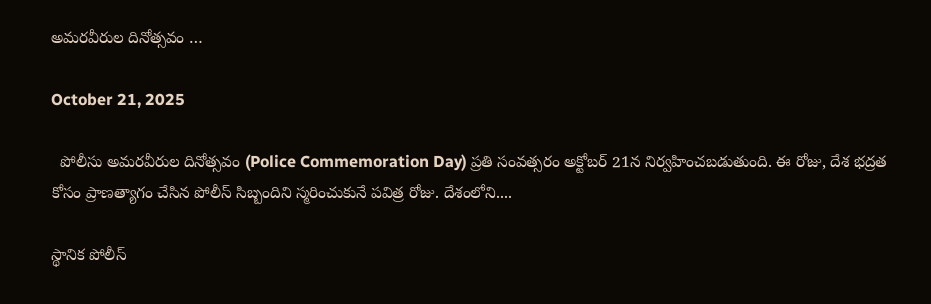అమరవీరుల దినోత్సవం …

October 21, 2025

  పోలీసు అమరవీరుల దినోత్సవం (Police Commemoration Day) ప్రతి సంవత్సరం అక్టోబర్ 21న నిర్వహించబడుతుంది. ఈ రోజు, దేశ భద్రత కోసం ప్రాణత్యాగం చేసిన పోలీస్ సిబ్బందిని స్మరించుకునే పవిత్ర రోజు. దేశంలోని....

స్థానిక పోలీస్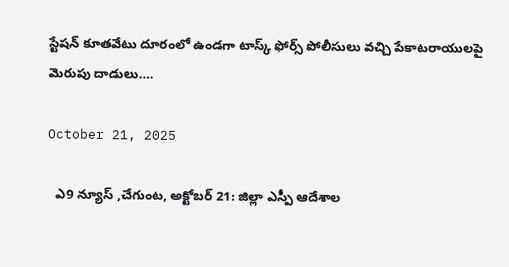స్టేషన్ కూతవేటు దూరంలో ఉండగా టాస్క్ ఫోర్స్ పోలీసులు వచ్చి పేకాటరాయులపై మెరుపు దాడులు….

October 21, 2025

  ఎ9 న్యూస్ ,చేగుంట, అక్టోబర్ 21: జిల్లా ఎస్పీ ఆదేశాల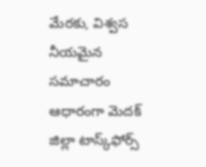మేరకు, విశ్వస నీయమైన సమాచారం ఆధారంగా మెదక్ జిల్లా టాస్క్‌ఫోర్స్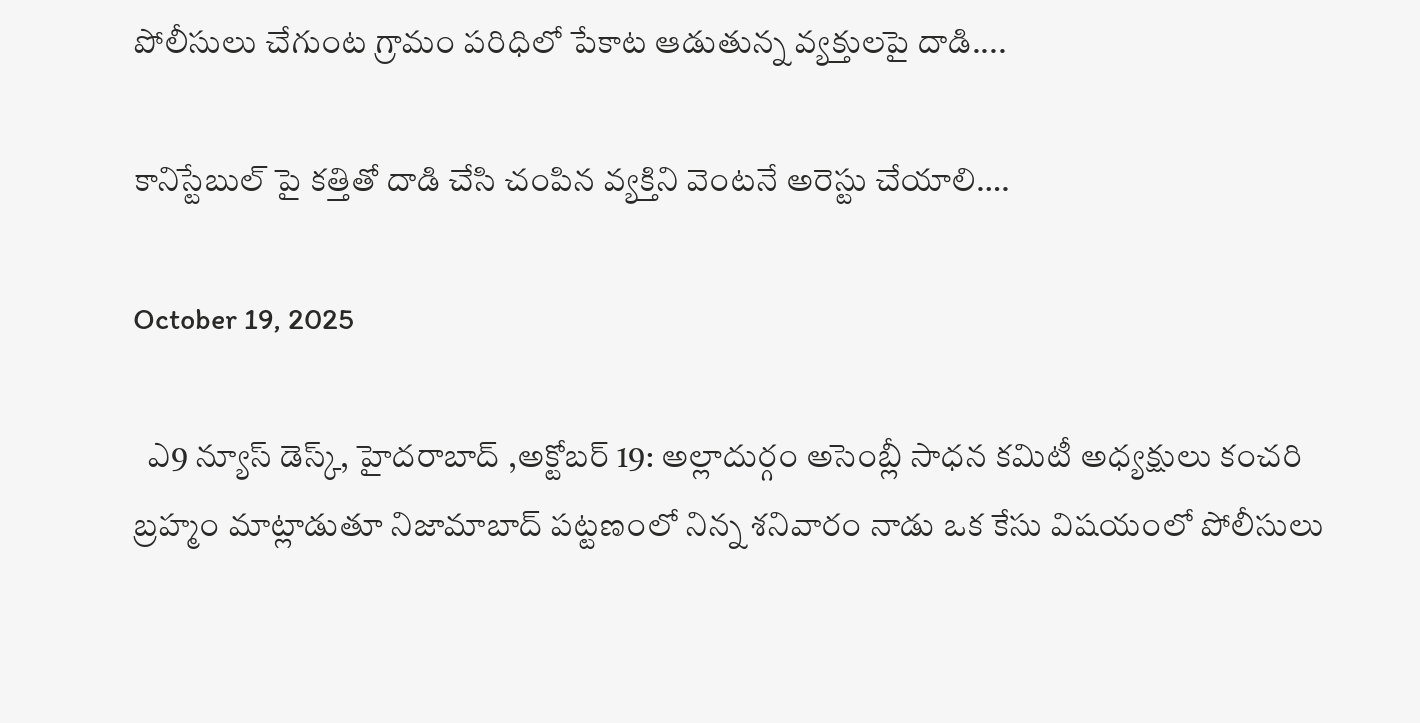పోలీసులు చేగుంట గ్రామం పరిధిలో పేకాట ఆడుతున్న వ్యక్తులపై దాడి....

కానిస్టేబుల్ పై కత్తితో దాడి చేసి చంపిన వ్యక్తిని వెంటనే అరెస్టు చేయాలి….

October 19, 2025

  ఎ9 న్యూస్ డెస్క్, హైదరాబాద్ ,అక్టోబర్ 19: అల్లాదుర్గం అసెంబ్లీ సాధన కమిటీ అధ్యక్షులు కంచరి బ్రహ్మం మాట్లాడుతూ నిజామాబాద్ పట్టణంలో నిన్న శనివారం నాడు ఒక కేసు విషయంలో పోలీసులు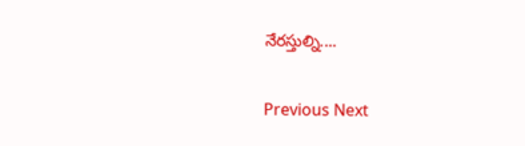నేరస్తుల్ని....

Previous Next